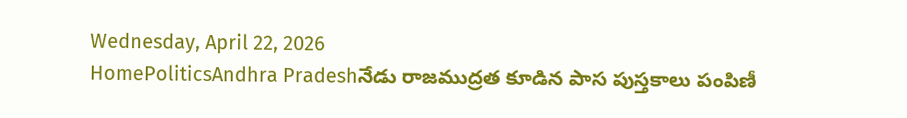Wednesday, April 22, 2026
HomePoliticsAndhra Pradeshనేడు రాజముద్రత కూడిన పాస పుస్తకాలు పంపిణీ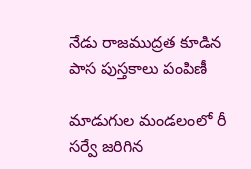నేడు రాజముద్రత కూడిన పాస పుస్తకాలు పంపిణీ

మాడుగుల మండలంలో రీ సర్వే జరిగిన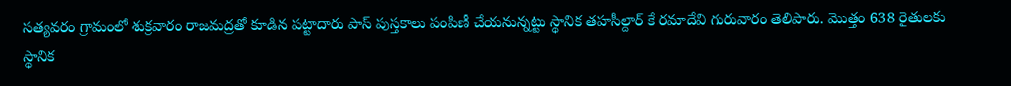సత్యవరం గ్రామంలో శుక్రవారం రాజమద్రతో కూడిన పట్టాదారు పాస్ పుస్తకాలు పంపిణీ చేయనున్నట్టు స్థానిక తహసీల్దార్ కే రమాదేవి గురువారం తెలిపారు. మొత్తం 638 రైతులకు స్థానిక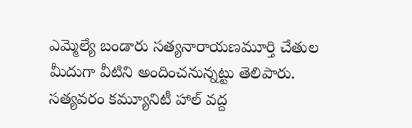ఎమ్మెల్యే బండారు సత్యనారాయణమూర్తి చేతుల మీదుగా వీటిని అందించనున్నట్టు తెలిపారు. సత్యవరం కమ్యూనిటీ హాల్ వద్ద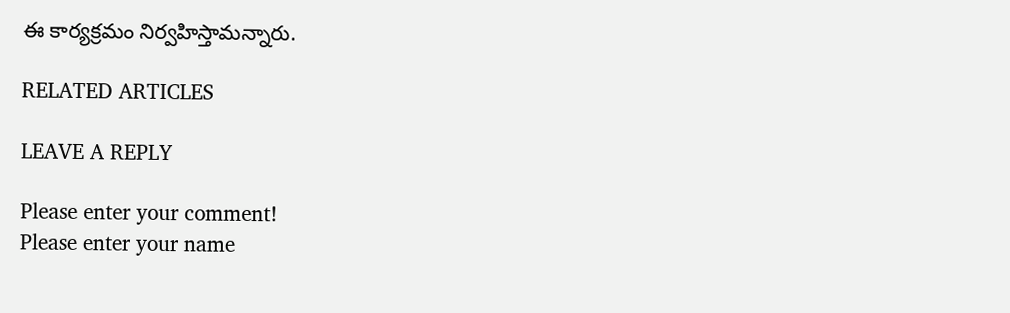ఈ కార్యక్రమం నిర్వహిస్తామన్నారు.

RELATED ARTICLES

LEAVE A REPLY

Please enter your comment!
Please enter your name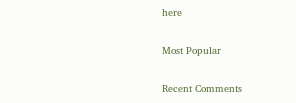here

Most Popular

Recent Comments